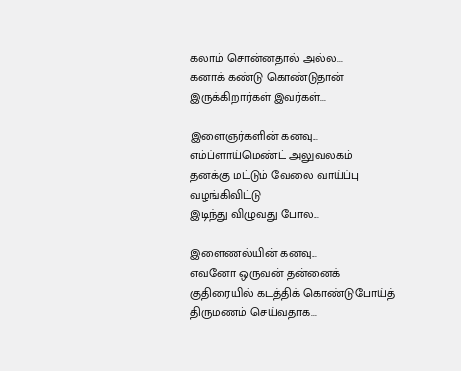கலாம் சொன்னதால் அல்ல...
கனாக் கண்டு கொண்டுதான்
இருக்கிறார்கள் இவர்கள்...

இளைஞர்களின் கனவு...
எம்ப்ளாய்மெண்ட் அலுவலகம்
தனக்கு மட்டும் வேலை வாய்ப்பு
வழங்கிவிட்டு
இடிந்து விழுவது போல...

இளைணல்யின் கனவு...
எவனோ ஒருவன் தன்னைக்
குதிரையில் கடத்திக் கொண்டுபோய்த்
திருமணம் செய்வதாக...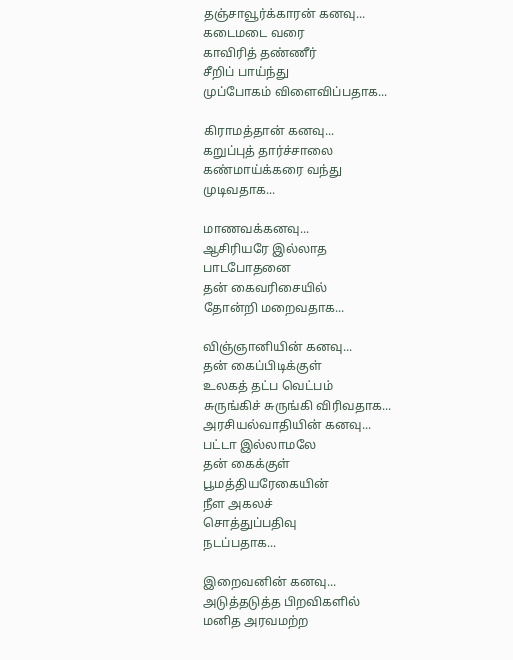தஞ்சாவூர்க்காரன் கனவு...
கடைமடை வரை
காவிரித் தண்ணீர்
சீறிப் பாய்ந்து
முப்போகம் விளைவிப்பதாக...

கிராமத்தான் கனவு...
கறுப்புத் தார்ச்சாலை
கண்மாய்க்கரை வந்து
முடிவதாக...

மாணவக்கனவு...
ஆசிரியரே இல்லாத
பாடபோதனை
தன் கைவரிசையில்
தோன்றி மறைவதாக...

விஞ்ஞானியின் கனவு...
தன் கைப்பிடிக்குள்
உலகத் தட்ப வெட்பம்
சுருங்கிச் சுருங்கி விரிவதாக...
அரசியல்வாதியின் கனவு...
பட்டா இல்லாமலே
தன் கைக்குள்
பூமத்தியரேகையின்
நீள அகலச்
சொத்துப்பதிவு
நடப்பதாக...

இறைவனின் கனவு...
அடுத்தடுத்த பிறவிகளில்
மனித அரவமற்ற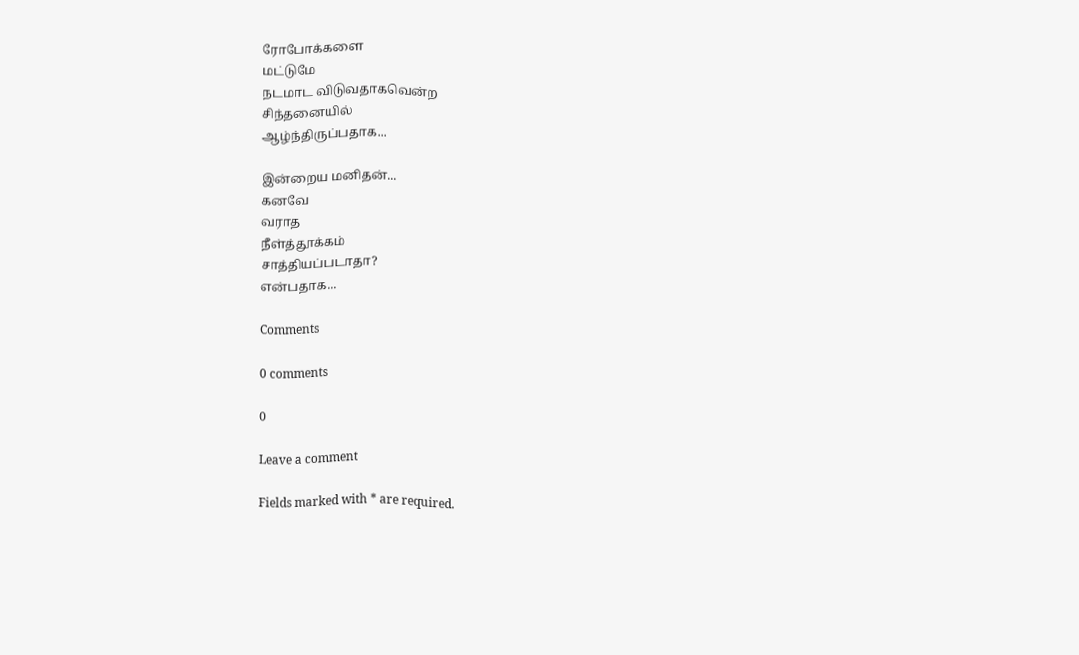ரோபோக்களை
மட்டுமே
நடமாட விடுவதாகவென்ற
சிந்தனையில்
ஆழ்ந்திருப்பதாக...

இன்றைய மனிதன்...
கனவே
வராத
நீள்த்தூக்கம்
சாத்தியப்படாதா?
என்பதாக...

Comments

0 comments

0

Leave a comment

Fields marked with * are required.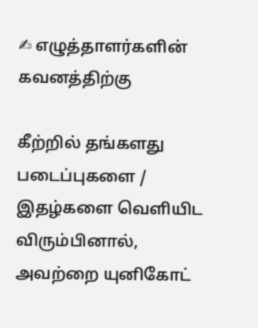✍ எழுத்தாளர்களின் கவனத்திற்கு

கீற்றில் தங்களது படைப்புகளை / இதழ்களை வெளியிட விரும்பினால், அவற்றை யுனிகோட்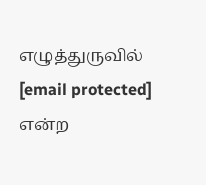எழுத்துருவில் [email protected] என்ற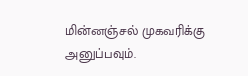மின்னஞ்சல் முகவரிக்கு அனுப்பவும்.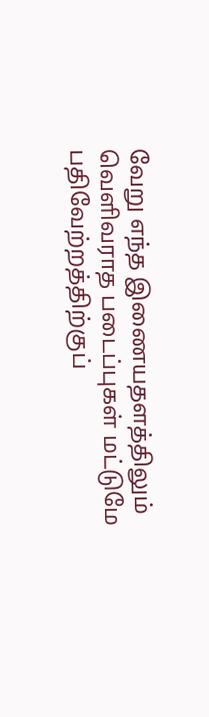வேறு எந்த இணையதளத்திலும் வெளிவராத படைப்புகள் மட்டுமே பதிவேற்றத்திற்குப்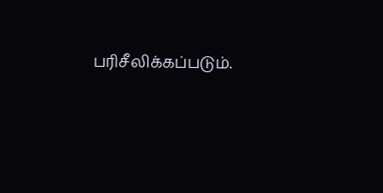பரிசீலிக்கப்படும்.